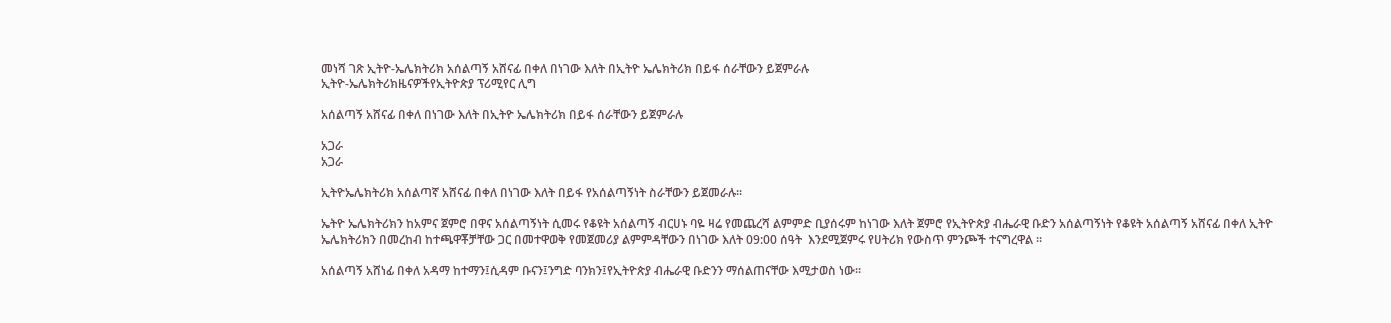መነሻ ገጽ ኢትዮ-ኤሌክትሪክ አሰልጣኝ አሸናፊ በቀለ በነገው እለት በኢትዮ ኤሌክትሪክ በይፋ ሰራቸውን ይጀምራሉ
ኢትዮ-ኤሌክትሪክዜናዎችየኢትዮጵያ ፕሪሚየር ሊግ

አሰልጣኝ አሸናፊ በቀለ በነገው እለት በኢትዮ ኤሌክትሪክ በይፋ ሰራቸውን ይጀምራሉ

አጋራ
አጋራ

ኢትዮኤሌክትሪክ አሰልጣኛ አሸናፊ በቀለ በነገው እለት በይፋ የአሰልጣኝነት ስራቸውን ይጀመራሉ፡፡

ኤትዮ ኤሌክትሪክን ከአምና ጀምሮ በዋና አሰልጣኝነት ሲመሩ የቆዩት አሰልጣኝ ብርሀኑ ባዬ ዛሬ የመጨረሻ ልምምድ ቢያሰሩም ከነገው እለት ጀምሮ የኢትዮጵያ ብሔራዊ ቡድን አሰልጣኝነት የቆዩት አሰልጣኝ አሸናፊ በቀለ ኢትዮ ኤሌክትሪክን በመረከብ ከተጫዋቾቻቸው ጋር በመተዋወቅ የመጀመሪያ ልምምዳቸውን በነገው እለት 09:00 ሰዓት  እንደሚጀምሩ የሀትሪክ የውስጥ ምንጮች ተናግረዋል ፡፡

አሰልጣኝ አሸነፊ በቀለ አዳማ ከተማን፤ሲዳም ቡናን፤ንግድ ባንክን፤የኢትዮጵያ ብሔራዊ ቡድንን ማሰልጠናቸው እሚታወስ ነው፡፡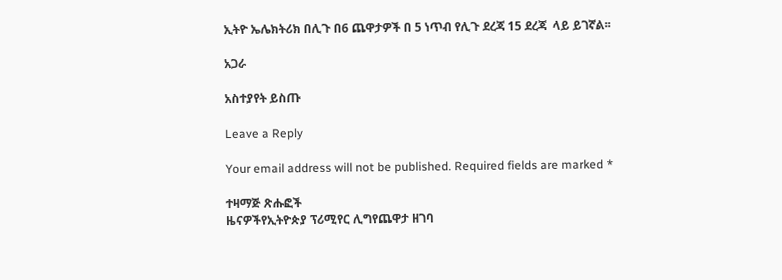ኢትዮ ኤሌክትሪክ በሊጉ በ6 ጨዋታዎች በ 5 ነጥብ የሊጉ ደረጃ 15 ደረጃ  ላይ ይገኛል፡፡

አጋራ

አስተያየት ይስጡ

Leave a Reply

Your email address will not be published. Required fields are marked *

ተዛማጅ ጽሑፎች
ዜናዎችየኢትዮጵያ ፕሪሚየር ሊግየጨዋታ ዘገባ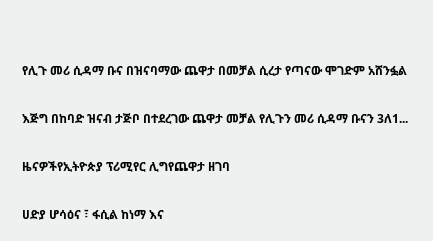የሊጉ መሪ ሲዳማ ቡና በዝናባማው ጨዋታ በመቻል ሲረታ የጣናው ሞገድም አሸንፏል

እጅግ በከባድ ዝናብ ታጅቦ በተደረገው ጨዋታ መቻል የሊጉን መሪ ሲዳማ ቡናን 3ለ1...

ዜናዎችየኢትዮጵያ ፕሪሚየር ሊግየጨዋታ ዘገባ

ሀድያ ሆሳዕና ፣ ፋሲል ከነማ እና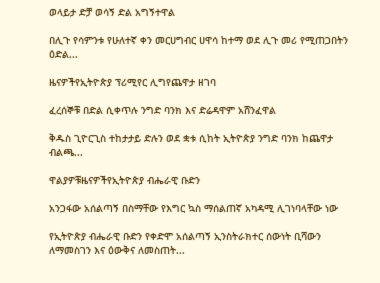ወላይታ ድቻ ወሳኝ ድል አግኝተዋል

በሊጉ የሳምንቱ የሁለተኛ ቀን መርሀግብር ሀዋሳ ከተማ ወደ ሊጉ መሪ የሚጠጋበትን ዕድል...

ዜናዎችየኢትዮጵያ ፕሪሚየር ሊግየጨዋታ ዘገባ

ፈረሰኞቹ በድል ሲቀጥሉ ንግድ ባንክ እና ድሬዳዋም አሸንፈዋል

ቅዱስ ጊዮርጊስ ተከታታይ ድሉን ወደ ቋቱ ሲከት ኢትዮጵያ ንግድ ባንክ ከጨዋታ ብልጫ...

ዋልያዎቹዜናዎችየኢትዮጵያ ብሔራዊ ቡድን

አንጋፋው አሰልጣኝ በስማቸው የእግር ኳስ ማሰልጠኛ አካዳሚ ሊገነባላቸው ነው

የኢትዮጵያ ብሔራዊ ቡድን የቀድሞ አሰልጣኝ ኢንስትራክተር ሰውነት ቢሻውን ለማመስገን እና ዕውቅና ለመስጠት...